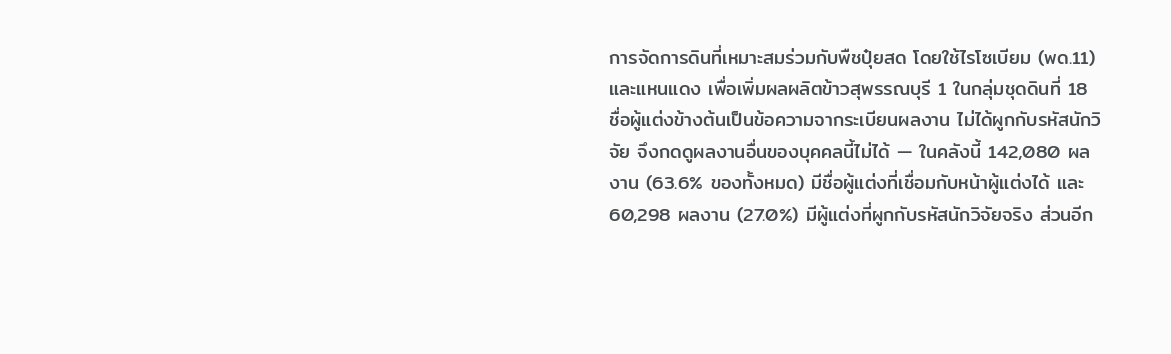การจัดการดินที่เหมาะสมร่วมกับพืชปุ๋ยสด โดยใช้ไรโซเบียม (พด.11) และแหนแดง เพื่อเพิ่มผลผลิตข้าวสุพรรณบุรี 1 ในกลุ่มชุดดินที่ 18
ชื่อผู้แต่งข้างต้นเป็นข้อความจากระเบียนผลงาน ไม่ได้ผูกกับรหัสนักวิจัย จึงกดดูผลงานอื่นของบุคคลนี้ไม่ได้ — ในคลังนี้ 142,080 ผลงาน (63.6% ของทั้งหมด) มีชื่อผู้แต่งที่เชื่อมกับหน้าผู้แต่งได้ และ 60,298 ผลงาน (27.0%) มีผู้แต่งที่ผูกกับรหัสนักวิจัยจริง ส่วนอีก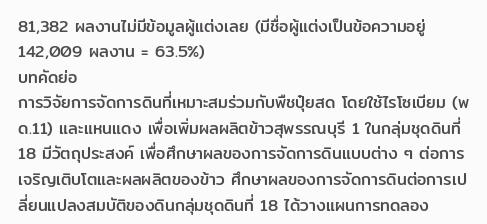81,382 ผลงานไม่มีข้อมูลผู้แต่งเลย (มีชื่อผู้แต่งเป็นข้อความอยู่ 142,009 ผลงาน = 63.5%)
บทคัดย่อ
การวิจัยการจัดการดินที่เหมาะสมร่วมกับพืชปุ๋ยสด โดยใช้ไรโซเบียม (พด.11) และแหนแดง เพื่อเพิ่มผลผลิตข้าวสุพรรณบุรี 1 ในกลุ่มชุดดินที่ 18 มีวัตถุประสงค์ เพื่อศึกษาผลของการจัดการดินแบบต่าง ๆ ต่อการเจริญเติบโตและผลผลิตของข้าว ศึกษาผลของการจัดการดินต่อการเปลี่ยนแปลงสมบัติของดินกลุ่มชุดดินที่ 18 ได้วางแผนการทดลอง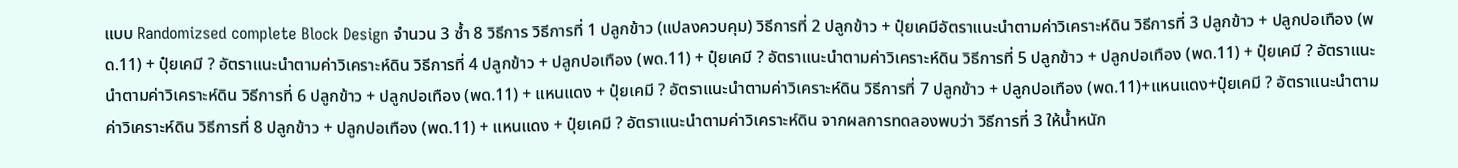แบบ Randomizsed complete Block Design จำนวน 3 ซ้ำ 8 วิธีการ วิธีการที่ 1 ปลูกข้าว (แปลงควบคุม) วิธีการที่ 2 ปลูกข้าว + ปุ๋ยเคมีอัตราแนะนำตามค่าวิเคราะห์ดิน วิธีการที่ 3 ปลูกข้าว + ปลูกปอเทือง (พด.11) + ปุ๋ยเคมี ? อัตราแนะนำตามค่าวิเคราะห์ดิน วิธีการที่ 4 ปลูกข้าว + ปลูกปอเทือง (พด.11) + ปุ๋ยเคมี ? อัตราแนะนำตามค่าวิเคราะห์ดิน วิธีการที่ 5 ปลูกข้าว + ปลูกปอเทือง (พด.11) + ปุ๋ยเคมี ? อัตราแนะนำตามค่าวิเคราะห์ดิน วิธีการที่ 6 ปลูกข้าว + ปลูกปอเทือง (พด.11) + แหนแดง + ปุ๋ยเคมี ? อัตราแนะนำตามค่าวิเคราะห์ดิน วิธีการที่ 7 ปลูกข้าว + ปลูกปอเทือง (พด.11)+แหนแดง+ปุ๋ยเคมี ? อัตราแนะนำตามค่าวิเคราะห์ดิน วิธีการที่ 8 ปลูกข้าว + ปลูกปอเทือง (พด.11) + แหนแดง + ปุ๋ยเคมี ? อัตราแนะนำตามค่าวิเคราะห์ดิน จากผลการทดลองพบว่า วิธีการที่ 3 ให้น้ำหนัก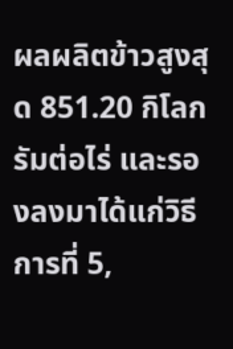ผลผลิตข้าวสูงสุด 851.20 กิโลกรัมต่อไร่ และรองลงมาได้แก่วิธีการที่ 5,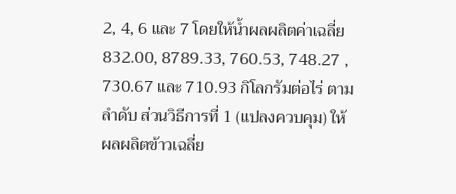2, 4, 6 และ 7 โดยให้น้ำผลผลิตค่าเฉลี่ย 832.00, 8789.33, 760.53, 748.27 , 730.67 และ 710.93 กิโลกรัมต่อไร่ ตามลำดับ ส่วนวิธีการที่ 1 (แปลงควบคุม) ให้ผลผลิตข้าวเฉลี่ย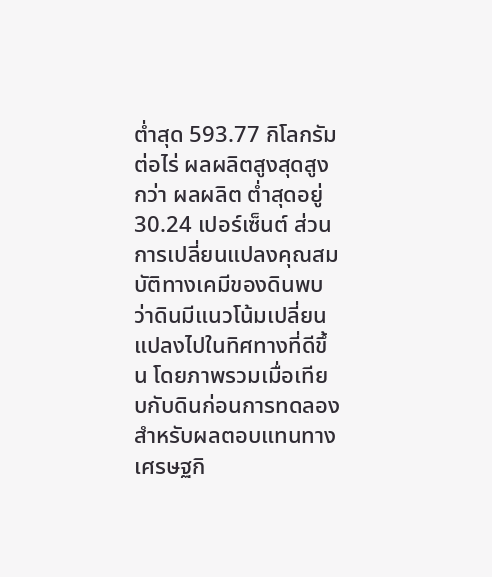ต่ำสุด 593.77 กิโลกรัมต่อไร่ ผลผลิตสูงสุดสูงกว่า ผลผลิต ต่ำสุดอยู่ 30.24 เปอร์เซ็นต์ ส่วนการเปลี่ยนแปลงคุณสมบัติทางเคมีของดินพบว่าดินมีแนวโน้มเปลี่ยนแปลงไปในทิศทางที่ดีขึ้น โดยภาพรวมเมื่อเทียบกับดินก่อนการทดลอง สำหรับผลตอบแทนทางเศรษฐกิ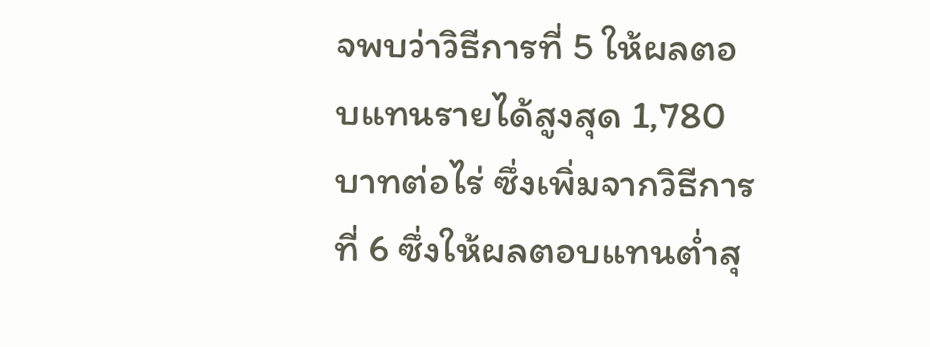จพบว่าวิธีการที่ 5 ให้ผลตอบแทนรายได้สูงสุด 1,780 บาทต่อไร่ ซึ่งเพิ่มจากวิธีการที่ 6 ซึ่งให้ผลตอบแทนต่ำสุ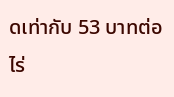ดเท่ากับ 53 บาทต่อไร่